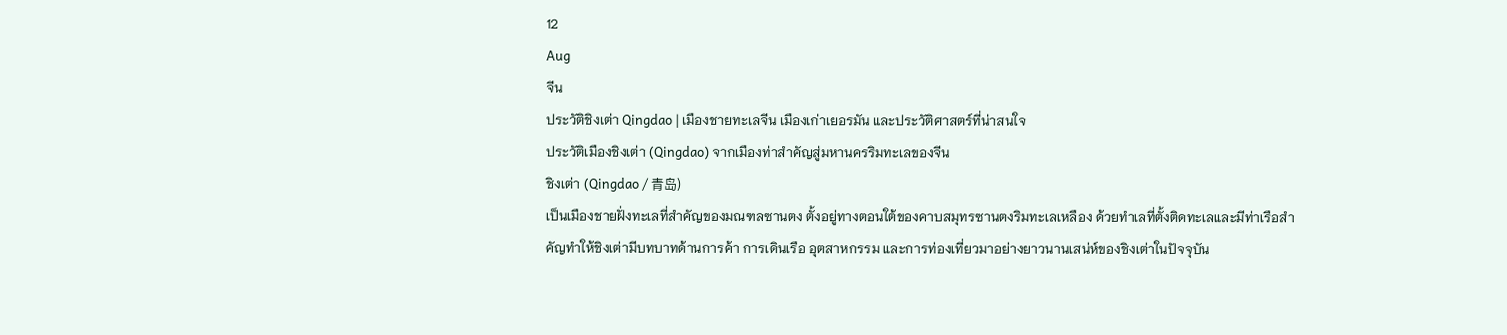12
Aug
จีน
ประวัติชิงเต่า Qingdao | เมืองชายทะเลจีน เมืองเก่าเยอรมัน และประวัติศาสตร์ที่น่าสนใจ
ประวัติเมืองชิงเต่า (Qingdao) จากเมืองท่าสำคัญสู่มหานครริมทะเลของจีน
ชิงเต่า (Qingdao / 青岛)
เป็นเมืองชายฝั่งทะเลที่สำคัญของมณฑลซานตง ตั้งอยู่ทางตอนใต้ของคาบสมุทรซานตงริมทะเลเหลือง ด้วยทำเลที่ตั้งติดทะเลและมีท่าเรือสำคัญทำให้ชิงเต่ามีบทบาทด้านการค้า การเดินเรือ อุตสาหกรรม และการท่องเที่ยวมาอย่างยาวนานเสน่ห์ของชิงเต่าในปัจจุบัน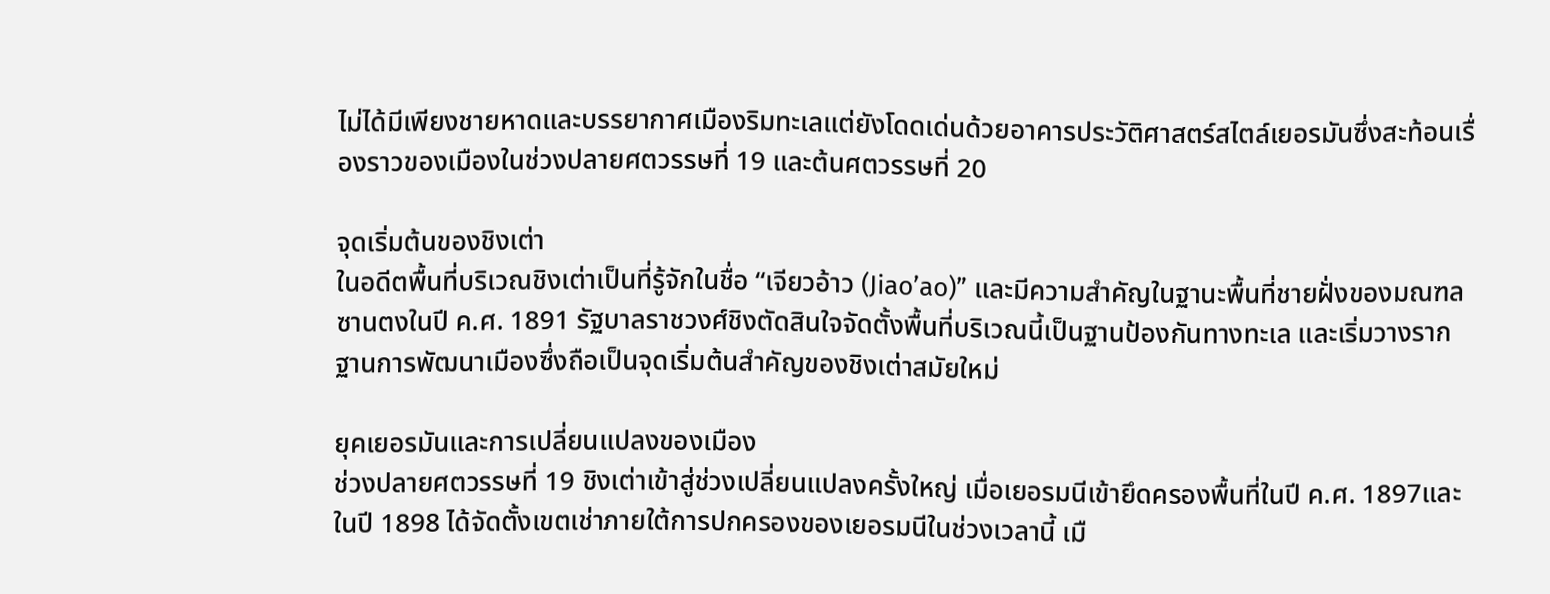ไม่ได้มีเพียงชายหาดและบรรยากาศเมืองริมทะเลแต่ยังโดดเด่นด้วยอาคารประวัติศาสตร์สไตล์เยอรมันซึ่งสะท้อนเรื่องราวของเมืองในช่วงปลายศตวรรษที่ 19 และต้นศตวรรษที่ 20

จุดเริ่มต้นของชิงเต่า
ในอดีตพื้นที่บริเวณชิงเต่าเป็นที่รู้จักในชื่อ “เจียวอ้าว (Jiao’ao)” และมีความสำคัญในฐานะพื้นที่ชายฝั่งของมณฑลซานตงในปี ค.ศ. 1891 รัฐบาลราชวงศ์ชิงตัดสินใจจัดตั้งพื้นที่บริเวณนี้เป็นฐานป้องกันทางทะเล และเริ่มวางรากฐานการพัฒนาเมืองซึ่งถือเป็นจุดเริ่มต้นสำคัญของชิงเต่าสมัยใหม่

ยุคเยอรมันและการเปลี่ยนแปลงของเมือง
ช่วงปลายศตวรรษที่ 19 ชิงเต่าเข้าสู่ช่วงเปลี่ยนแปลงครั้งใหญ่ เมื่อเยอรมนีเข้ายึดครองพื้นที่ในปี ค.ศ. 1897และในปี 1898 ได้จัดตั้งเขตเช่าภายใต้การปกครองของเยอรมนีในช่วงเวลานี้ เมื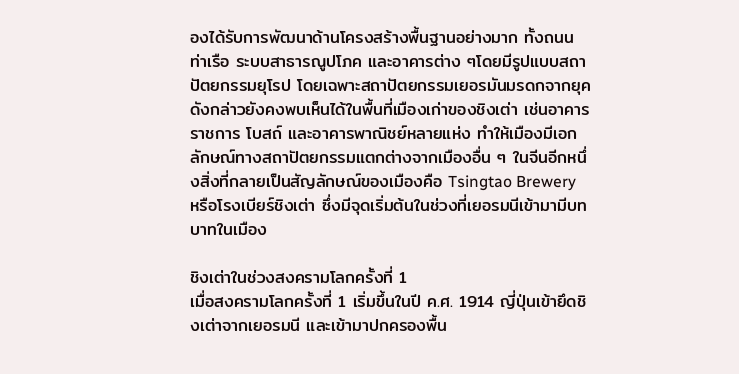องได้รับการพัฒนาด้านโครงสร้างพื้นฐานอย่างมาก ทั้งถนน ท่าเรือ ระบบสาธารณูปโภค และอาคารต่าง ๆโดยมีรูปแบบสถาปัตยกรรมยุโรป โดยเฉพาะสถาปัตยกรรมเยอรมันมรดกจากยุคดังกล่าวยังคงพบเห็นได้ในพื้นที่เมืองเก่าของชิงเต่า เช่นอาคารราชการ โบสถ์ และอาคารพาณิชย์หลายแห่ง ทำให้เมืองมีเอกลักษณ์ทางสถาปัตยกรรมแตกต่างจากเมืองอื่น ๆ ในจีนอีกหนึ่งสิ่งที่กลายเป็นสัญลักษณ์ของเมืองคือ Tsingtao Brewery หรือโรงเบียร์ชิงเต่า ซึ่งมีจุดเริ่มต้นในช่วงที่เยอรมนีเข้ามามีบทบาทในเมือง

ชิงเต่าในช่วงสงครามโลกครั้งที่ 1
เมื่อสงครามโลกครั้งที่ 1 เริ่มขึ้นในปี ค.ศ. 1914 ญี่ปุ่นเข้ายึดชิงเต่าจากเยอรมนี และเข้ามาปกครองพื้น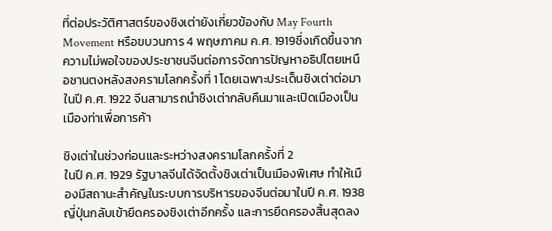ที่ต่อประวัติศาสตร์ของชิงเต่ายังเกี่ยวข้องกับ May Fourth Movement หรือขบวนการ 4 พฤษภาคม ค.ศ. 1919ซึ่งเกิดขึ้นจากความไม่พอใจของประชาชนจีนต่อการจัดการปัญหาอธิปไตยเหนือซานตงหลังสงครามโลกครั้งที่ 1 โดยเฉพาะประเด็นชิงเต่าต่อมาในปี ค.ศ. 1922 จีนสามารถนำชิงเต่ากลับคืนมาและเปิดเมืองเป็นเมืองท่าเพื่อการค้า

ชิงเต่าในช่วงก่อนและระหว่างสงครามโลกครั้งที่ 2
ในปี ค.ศ. 1929 รัฐบาลจีนได้จัดตั้งชิงเต่าเป็นเมืองพิเศษ ทำให้เมืองมีสถานะสำคัญในระบบการบริหารของจีนต่อมาในปี ค.ศ. 1938 ญี่ปุ่นกลับเข้ายึดครองชิงเต่าอีกครั้ง และการยึดครองสิ้นสุดลง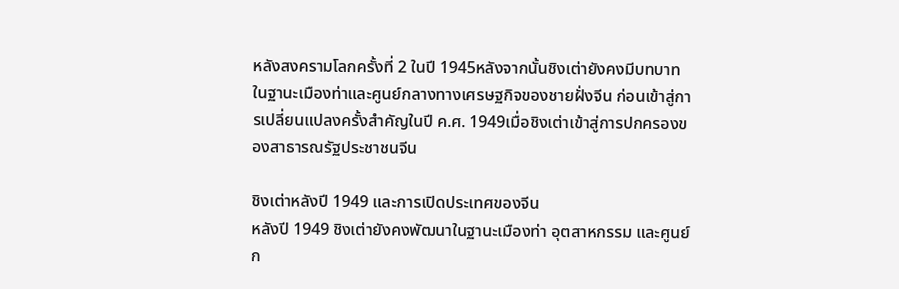หลังสงครามโลกครั้งที่ 2 ในปี 1945หลังจากนั้นชิงเต่ายังคงมีบทบาทในฐานะเมืองท่าและศูนย์กลางทางเศรษฐกิจของชายฝั่งจีน ก่อนเข้าสู่การเปลี่ยนแปลงครั้งสำคัญในปี ค.ศ. 1949เมื่อชิงเต่าเข้าสู่การปกครองของสาธารณรัฐประชาชนจีน

ชิงเต่าหลังปี 1949 และการเปิดประเทศของจีน
หลังปี 1949 ชิงเต่ายังคงพัฒนาในฐานะเมืองท่า อุตสาหกรรม และศูนย์ก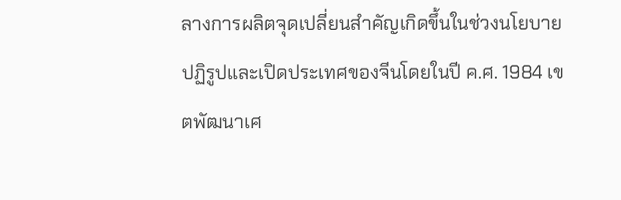ลางการผลิตจุดเปลี่ยนสำคัญเกิดขึ้นในช่วงนโยบายปฏิรูปและเปิดประเทศของจีนโดยในปี ค.ศ. 1984 เขตพัฒนาเศ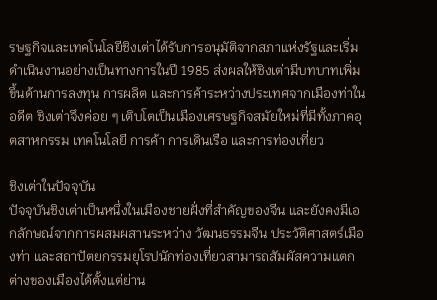รษฐกิจและเทคโนโลยีชิงเต่าได้รับการอนุมัติจากสภาแห่งรัฐและเริ่มดำเนินงานอย่างเป็นทางการในปี 1985 ส่งผลให้ชิงเต่ามีบทบาทเพิ่มขึ้นด้านการลงทุน การผลิต และการค้าระหว่างประเทศจากเมืองท่าในอดีต ชิงเต่าจึงค่อย ๆ เติบโตเป็นเมืองเศรษฐกิจสมัยใหม่ที่มีทั้งภาคอุตสาหกรรม เทคโนโลยี การค้า การเดินเรือ และการท่องเที่ยว

ชิงเต่าในปัจจุบัน
ปัจจุบันชิงเต่าเป็นหนึ่งในเมืองชายฝั่งที่สำคัญของจีน และยังคงมีเอกลักษณ์จากการผสมผสานระหว่าง วัฒนธรรมจีน ประวัติศาสตร์เมืองท่า และสถาปัตยกรรมยุโรปนักท่องเที่ยวสามารถสัมผัสความแตกต่างของเมืองได้ตั้งแต่ย่าน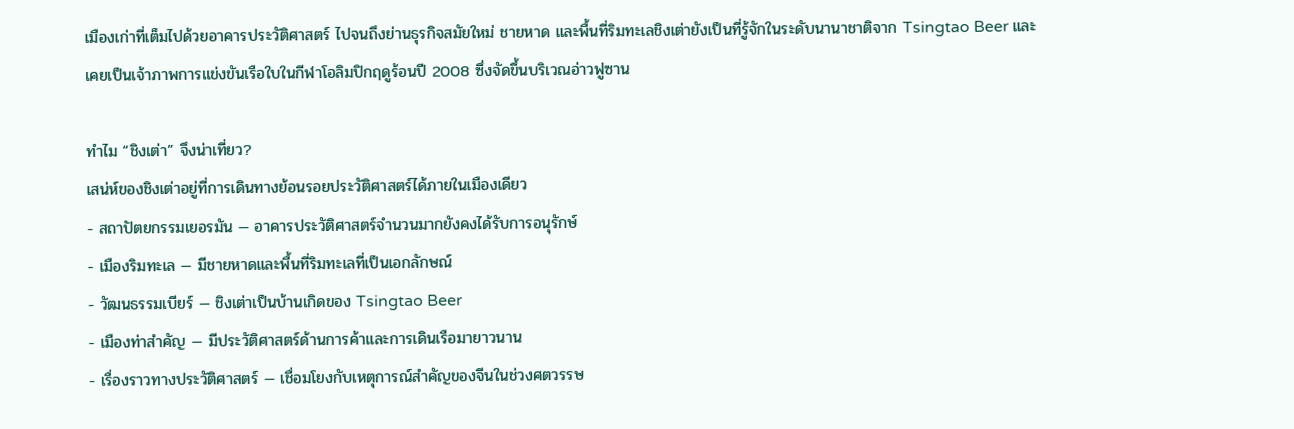เมืองเก่าที่เต็มไปด้วยอาคารประวัติศาสตร์ ไปจนถึงย่านธุรกิจสมัยใหม่ ชายหาด และพื้นที่ริมทะเลชิงเต่ายังเป็นที่รู้จักในระดับนานาชาติจาก Tsingtao Beer และเคยเป็นเจ้าภาพการแข่งขันเรือใบในกีฬาโอลิมปิกฤดูร้อนปี 2008 ซึ่งจัดขึ้นบริเวณอ่าวฟูซาน

ทำไม “ชิงเต่า” จึงน่าเที่ยว?
เสน่ห์ของชิงเต่าอยู่ที่การเดินทางย้อนรอยประวัติศาสตร์ได้ภายในเมืองเดียว
- สถาปัตยกรรมเยอรมัน — อาคารประวัติศาสตร์จำนวนมากยังคงได้รับการอนุรักษ์
- เมืองริมทะเล — มีชายหาดและพื้นที่ริมทะเลที่เป็นเอกลักษณ์
- วัฒนธรรมเบียร์ — ชิงเต่าเป็นบ้านเกิดของ Tsingtao Beer
- เมืองท่าสำคัญ — มีประวัติศาสตร์ด้านการค้าและการเดินเรือมายาวนาน
- เรื่องราวทางประวัติศาสตร์ — เชื่อมโยงกับเหตุการณ์สำคัญของจีนในช่วงศตวรรษ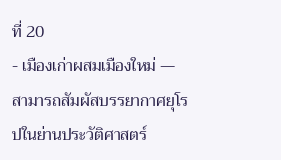ที่ 20
- เมืองเก่าผสมเมืองใหม่ — สามารถสัมผัสบรรยากาศยุโรปในย่านประวัติศาสตร์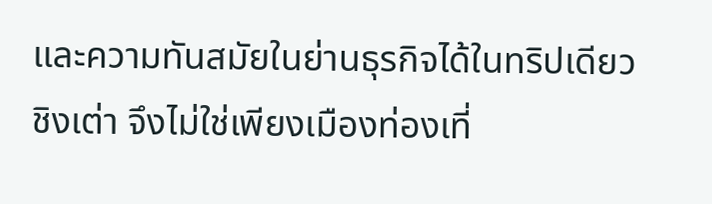และความทันสมัยในย่านธุรกิจได้ในทริปเดียว
ชิงเต่า จึงไม่ใช่เพียงเมืองท่องเที่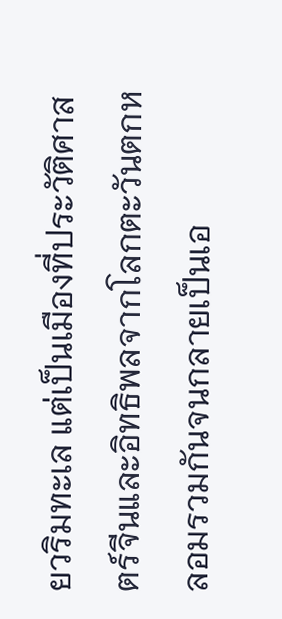ยวริมทะเล แต่เป็นเมืองที่ประวัติศาสตร์จีนและอิทธิพลจากโลกตะวันตกหลอมรวมกันจนกลายเป็นเอ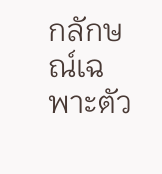กลักษณ์เฉพาะตัว